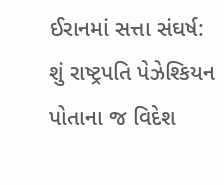ઈરાનમાં સત્તા સંઘર્ષ: શું રાષ્ટ્રપતિ પેઝેશ્કિયન પોતાના જ વિદેશ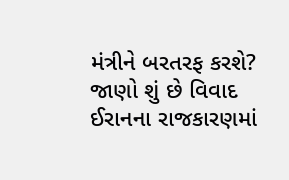મંત્રીને બરતરફ કરશે? જાણો શું છે વિવાદ
ઈરાનના રાજકારણમાં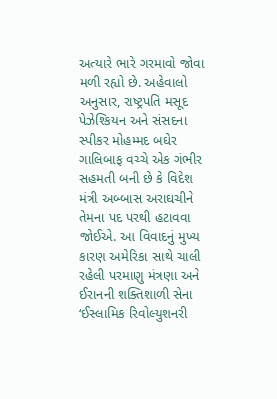અત્યારે ભારે ગરમાવો જોવા મળી રહ્યો છે. અહેવાલો અનુસાર, રાષ્ટ્રપતિ મસૂદ પેઝેશ્કિયન અને સંસદના સ્પીકર મોહમ્મદ બઘેર ગાલિબાફ વચ્ચે એક ગંભીર સહમતી બની છે કે વિદેશ મંત્રી અબ્બાસ અરાઘચીને તેમના પદ પરથી હટાવવા જોઈએ. આ વિવાદનું મુખ્ય કારણ અમેરિકા સાથે ચાલી રહેલી પરમાણુ મંત્રણા અને ઈરાનની શક્તિશાળી સેના ‘ઈસ્લામિક રિવોલ્યુશનરી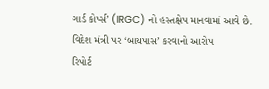ગાર્ડ કોર્પ્સ’ (IRGC) નો હસ્તક્ષેપ માનવામાં આવે છે.
વિદેશ મંત્રી પર ‘બાયપાસ’ કરવાનો આરોપ
રિપોર્ટ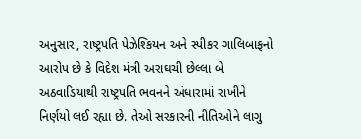અનુસાર, રાષ્ટ્રપતિ પેઝેશ્કિયન અને સ્પીકર ગાલિબાફનો આરોપ છે કે વિદેશ મંત્રી અરાઘચી છેલ્લા બે અઠવાડિયાથી રાષ્ટ્રપતિ ભવનને અંધારામાં રાખીને નિર્ણયો લઈ રહ્યા છે. તેઓ સરકારની નીતિઓને લાગુ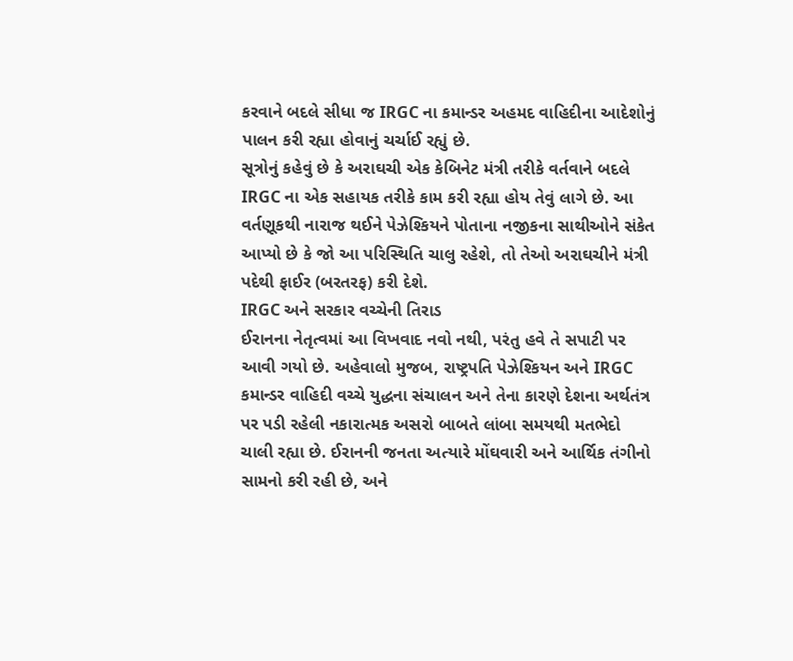કરવાને બદલે સીધા જ IRGC ના કમાન્ડર અહમદ વાહિદીના આદેશોનું પાલન કરી રહ્યા હોવાનું ચર્ચાઈ રહ્યું છે.
સૂત્રોનું કહેવું છે કે અરાઘચી એક કેબિનેટ મંત્રી તરીકે વર્તવાને બદલે IRGC ના એક સહાયક તરીકે કામ કરી રહ્યા હોય તેવું લાગે છે. આ વર્તણૂકથી નારાજ થઈને પેઝેશ્કિયને પોતાના નજીકના સાથીઓને સંકેત આપ્યો છે કે જો આ પરિસ્થિતિ ચાલુ રહેશે, તો તેઓ અરાઘચીને મંત્રી પદેથી ફાઈર (બરતરફ) કરી દેશે.
IRGC અને સરકાર વચ્ચેની તિરાડ
ઈરાનના નેતૃત્વમાં આ વિખવાદ નવો નથી, પરંતુ હવે તે સપાટી પર આવી ગયો છે. અહેવાલો મુજબ, રાષ્ટ્રપતિ પેઝેશ્કિયન અને IRGC કમાન્ડર વાહિદી વચ્ચે યુદ્ધના સંચાલન અને તેના કારણે દેશના અર્થતંત્ર પર પડી રહેલી નકારાત્મક અસરો બાબતે લાંબા સમયથી મતભેદો ચાલી રહ્યા છે. ઈરાનની જનતા અત્યારે મોંઘવારી અને આર્થિક તંગીનો સામનો કરી રહી છે, અને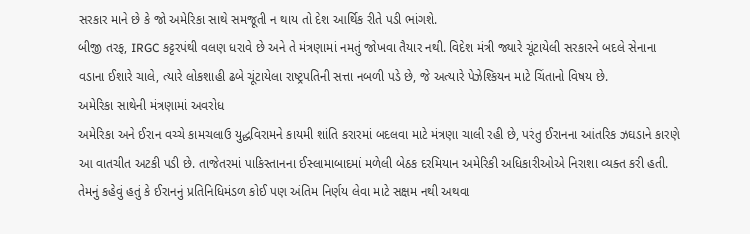સરકાર માને છે કે જો અમેરિકા સાથે સમજૂતી ન થાય તો દેશ આર્થિક રીતે પડી ભાંગશે.
બીજી તરફ, IRGC કટ્ટરપંથી વલણ ધરાવે છે અને તે મંત્રણામાં નમતું જોખવા તૈયાર નથી. વિદેશ મંત્રી જ્યારે ચૂંટાયેલી સરકારને બદલે સેનાના વડાના ઈશારે ચાલે, ત્યારે લોકશાહી ઢબે ચૂંટાયેલા રાષ્ટ્રપતિની સત્તા નબળી પડે છે, જે અત્યારે પેઝેશ્કિયન માટે ચિંતાનો વિષય છે.
અમેરિકા સાથેની મંત્રણામાં અવરોધ
અમેરિકા અને ઈરાન વચ્ચે કામચલાઉ યુદ્ધવિરામને કાયમી શાંતિ કરારમાં બદલવા માટે મંત્રણા ચાલી રહી છે, પરંતુ ઈરાનના આંતરિક ઝઘડાને કારણે આ વાતચીત અટકી પડી છે. તાજેતરમાં પાકિસ્તાનના ઈસ્લામાબાદમાં મળેલી બેઠક દરમિયાન અમેરિકી અધિકારીઓએ નિરાશા વ્યક્ત કરી હતી. તેમનું કહેવું હતું કે ઈરાનનું પ્રતિનિધિમંડળ કોઈ પણ અંતિમ નિર્ણય લેવા માટે સક્ષમ નથી અથવા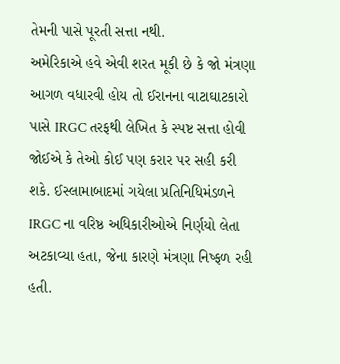તેમની પાસે પૂરતી સત્તા નથી.
અમેરિકાએ હવે એવી શરત મૂકી છે કે જો મંત્રણા આગળ વધારવી હોય તો ઈરાનના વાટાઘાટકારો પાસે IRGC તરફથી લેખિત કે સ્પષ્ટ સત્તા હોવી જોઈએ કે તેઓ કોઈ પણ કરાર પર સહી કરી શકે. ઈસ્લામાબાદમાં ગયેલા પ્રતિનિધિમંડળને IRGC ના વરિષ્ઠ અધિકારીઓએ નિર્ણયો લેતા અટકાવ્યા હતા, જેના કારણે મંત્રણા નિષ્ફળ રહી હતી.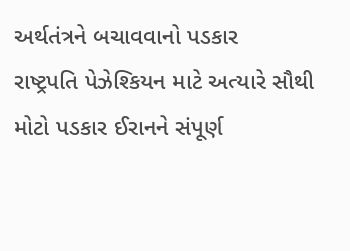અર્થતંત્રને બચાવવાનો પડકાર
રાષ્ટ્રપતિ પેઝેશ્કિયન માટે અત્યારે સૌથી મોટો પડકાર ઈરાનને સંપૂર્ણ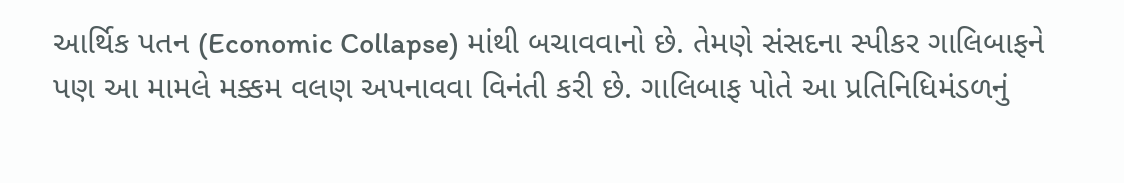આર્થિક પતન (Economic Collapse) માંથી બચાવવાનો છે. તેમણે સંસદના સ્પીકર ગાલિબાફને પણ આ મામલે મક્કમ વલણ અપનાવવા વિનંતી કરી છે. ગાલિબાફ પોતે આ પ્રતિનિધિમંડળનું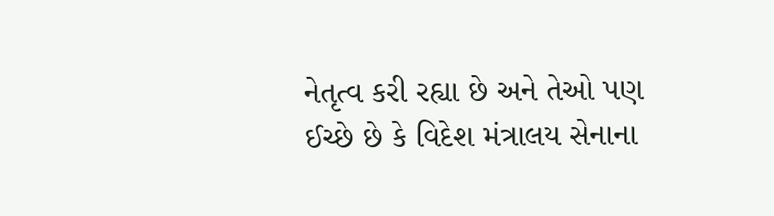નેતૃત્વ કરી રહ્યા છે અને તેઓ પણ ઈચ્છે છે કે વિદેશ મંત્રાલય સેનાના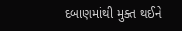દબાણમાંથી મુક્ત થઈને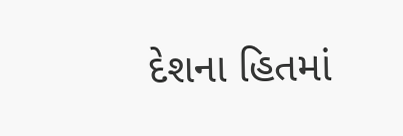દેશના હિતમાં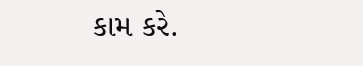કામ કરે.